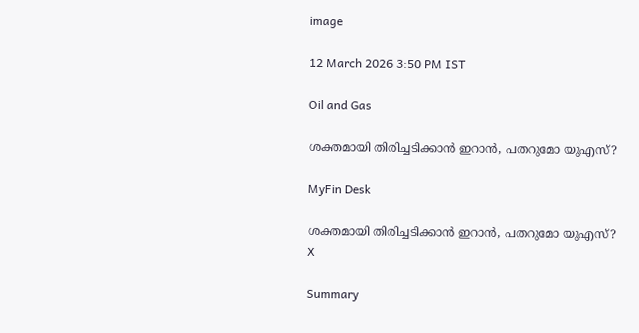image

12 March 2026 3:50 PM IST

Oil and Gas

ശക്തമായി തിരിച്ചടിക്കാൻ ഇറാൻ, പതറുമോ യുഎസ്?

MyFin Desk

ശക്തമായി തിരിച്ചടിക്കാൻ ഇറാൻ, പതറുമോ യുഎസ്?
X

Summary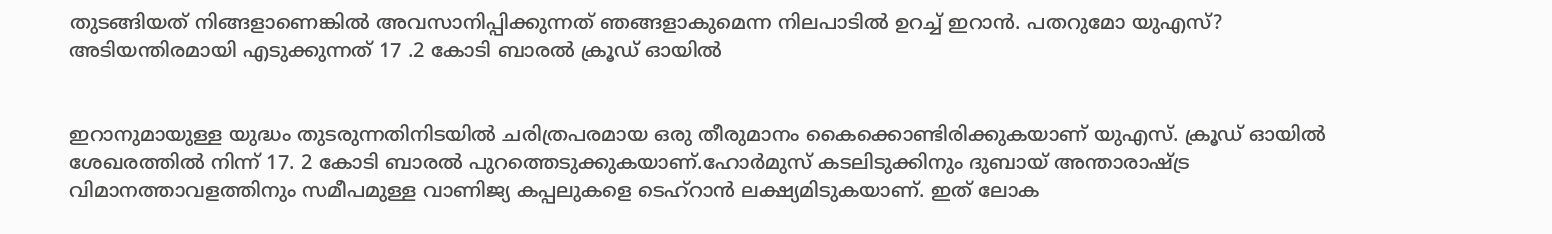തുടങ്ങിയത് നിങ്ങളാണെങ്കിൽ അവസാനിപ്പിക്കുന്നത് ഞങ്ങളാകുമെന്ന നിലപാടിൽ ഉറച്ച് ഇറാൻ. പതറുമോ യുഎസ്? അടിയന്തിരമായി എടുക്കുന്നത് 17 .2 കോടി ബാരൽ ക്രൂഡ് ഓയിൽ


ഇറാനുമായുള്ള യുദ്ധം തുടരുന്നതിനിടയിൽ ചരിത്രപരമായ ഒരു തീരുമാനം കൈക്കൊണ്ടിരിക്കുകയാണ് യുഎസ്. ക്രൂഡ് ഓയിൽ ശേഖരത്തിൽ നിന്ന് 17. 2 കോടി ബാരൽ പുറത്തെടുക്കുകയാണ്.ഹോർമുസ് കടലിടുക്കിനും ദുബായ് അന്താരാഷ്ട്ര വിമാനത്താവളത്തിനും സമീപമുള്ള വാണിജ്യ കപ്പലുകളെ ടെഹ്‌റാൻ ലക്ഷ്യമിടുകയാണ്. ഇത് ലോക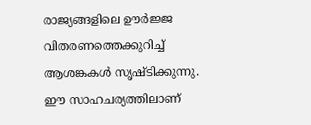രാജ്യങ്ങളിലെ ഊർജ്ജ വിതരണത്തെക്കുറിച്ച് ആശങ്കകൾ സൃഷ്ടിക്കുന്നു. ഈ സാഹചര്യത്തിലാണ്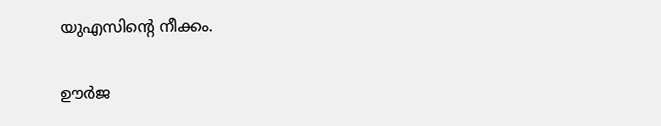യുഎസിൻ്റെ നീക്കം.

ഊ‍ർജ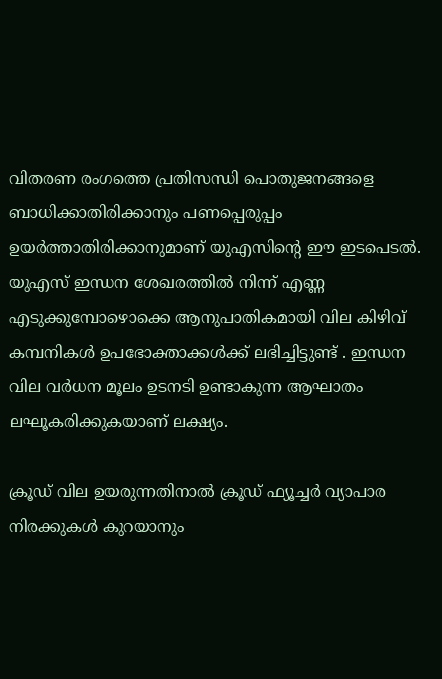വിതരണ രംഗത്തെ പ്രതിസന്ധി പൊതുജനങ്ങളെ ബാധിക്കാതിരിക്കാനും പണപ്പെരുപ്പം ഉയ‍ർത്താതിരിക്കാനുമാണ് യുഎസിൻ്റെ ഈ ഇടപെടൽ. യുഎസ് ഇന്ധന ശേഖരത്തിൽ നിന്ന് എണ്ണ എടുക്കുമ്പോഴൊക്കെ ആനുപാതികമായി വില കിഴിവ് കമ്പനികൾ ഉപഭോക്താക്കൾക്ക് ലഭിച്ചിട്ടുണ്ട് . ഇന്ധന വില വ‍ർധന മൂലം ഉടനടി ഉണ്ടാകുന്ന ആഘാതം ലഘൂകരിക്കുകയാണ് ലക്ഷ്യം.

ക്രൂഡ് വില ഉയരുന്നതിനാൽ ക്രൂഡ് ഫ്യൂച്ചർ വ്യാപാര നിരക്കുകൾ കുറ‍യാനും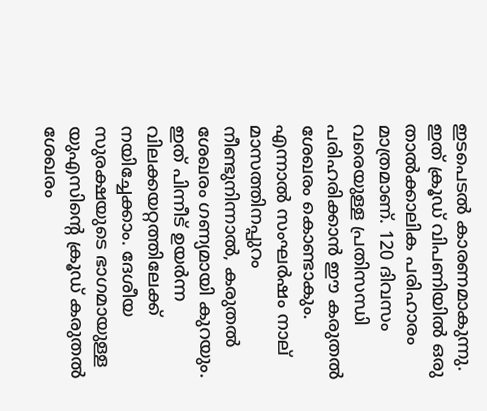ഇടപെടൽ കാരണമാകുന്നു. ഇത് ക്രൂഡ് വിപണിയിൽ ഒരു താൽക്കാലിക പരിഹാരം മാത്രമാണ്. 120 ദിവസം വരെയുള്ള പ്രതിസന്ധി പരിഹരിക്കാൻ ഈ കരുതൽ ശേഖരം കൊണ്ടാകും. എന്നാൽ സംഘർഷം നാല് മാസത്തിനപ്പുറം നീണ്ടുനിന്നാൽ, കരുതൽ ശേഖരം ഗണ്യമായി കുറയും. ഇത് പിന്നീട് ഉയർന്ന വിലക്കയറ്റത്തിലേക്ക് നയിച്ചേക്കാം. ദേശീയ സുരക്ഷയുടെ ഭാഗമായുള്ള യുഎസിൻ്റെ ക്രൂഡ് കരുതൽ ശേഖരം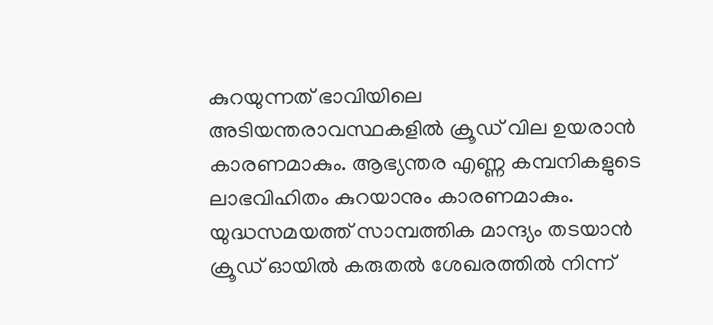കുറയുന്നത് ഭാവിയിലെ അടിയന്തരാവസ്ഥകളിൽ ക്രൂഡ് വില ഉയരാൻ കാരണമാകും. ആഭ്യന്തര എണ്ണ കമ്പനികളുടെ ലാഭവിഹിതം കുറയാനും കാരണമാകും. യുദ്ധസമയത്ത് സാമ്പത്തിക മാന്ദ്യം തടയാൻ ക്രൂഡ് ഓയിൽ കരുതൽ ശേഖരത്തിൽ നിന്ന്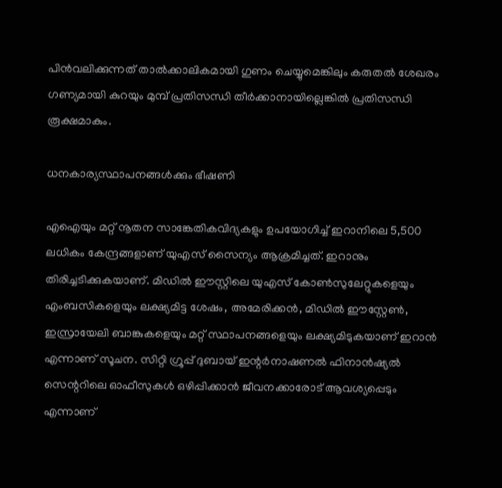പിൻവലിക്കുന്നത് താൽക്കാലികമായി ഗുണം ചെയ്യുമെങ്കിലും കരുതൽ ശേഖരം ഗണ്യമായി കുറയും മുമ്പ് പ്രതിസന്ധി തീ‍ർക്കാനായില്ലെങ്കിൽ പ്രതിസന്ധി രൂക്ഷമാകും.

ധനകാര്യസ്ഥാപനങ്ങൾക്കും ഭീഷണി

എഐയും മറ്റ് നൂതന സാങ്കേതികവിദ്യകളും ഉപയോഗിച്ച് ഇറാനിലെ 5,500 ലധികം കേന്ദ്രങ്ങളാണ് യുഎസ് സൈന്യം ആക്രമിച്ചത്. ഇറാനും തിരിച്ചടിക്കുകയാണ്. മിഡിൽ ഈസ്റ്റിലെ യുഎസ് കോൺസുലേറ്റുകളെയും എംബസികളെയും ലക്ഷ്യമിട്ട ശേഷം, അമേരിക്കൻ, മിഡിൽ ഈസ്റ്റേൺ, ഇസ്രായേലി ബാങ്കുകളെയും മറ്റ് സ്ഥാപനങ്ങളെയും ലക്ഷ്യമിടുകയാണ് ഇറാൻ എന്നാണ് സൂചന. സിറ്റി ഗ്രൂപ്പ് ദുബായ് ഇന്റർനാഷണൽ ഫിനാൻഷ്യൽ സെന്ററിലെ ഓഫീസുകൾ ഒഴിപ്പിക്കാൻ ജീവനക്കാരോട് ആവശ്യപ്പെടും എന്നാണ്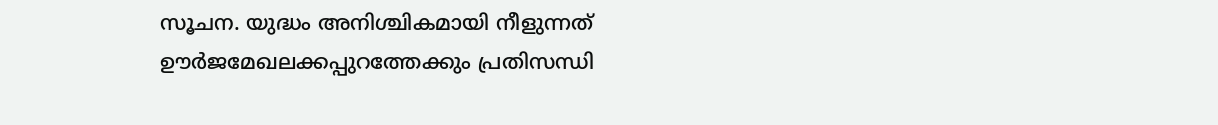സൂചന. യുദ്ധം അനിശ്ചികമായി നീളുന്നത് ഊർജമേഖലക്കപ്പുറത്തേക്കും പ്രതിസന്ധി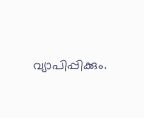വ്യാപിപ്പിക്കും.